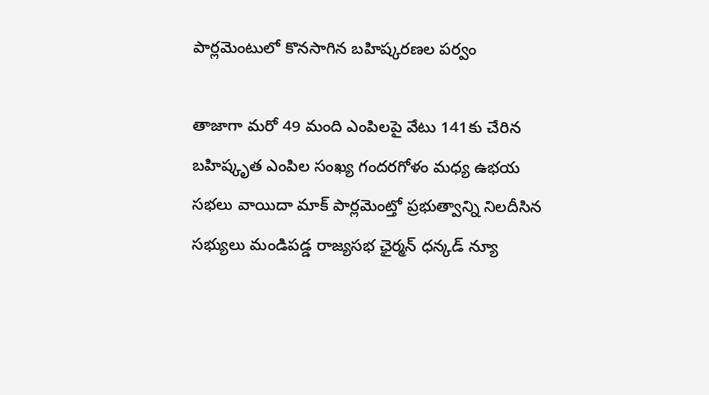పార్లమెంటులో కొనసాగిన బహిష్కరణల పర్వం

తాజాగా మరో 49 మంది ఎంపిలపై వేటు 141కు చేరిన బహిష్కృత ఎంపిల సంఖ్య గందరగోళం మధ్య ఉభయ సభలు వాయిదా మాక్ పార్లమెంట్తో ప్రభుత్వాన్ని నిలదీసిన సభ్యులు మండిపడ్డ రాజ్యసభ ఛైర్మన్ ధన్కడ్ న్యూ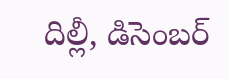దిల్లీ, డిసెంబర్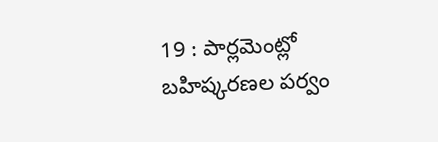19 : పార్లమెంట్లో బహిష్కరణల పర్వం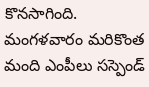కొనసాగింది. మంగళవారం మరికొంత మంది ఎంపీలు సస్పెండ్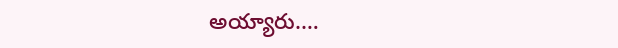అయ్యారు.…